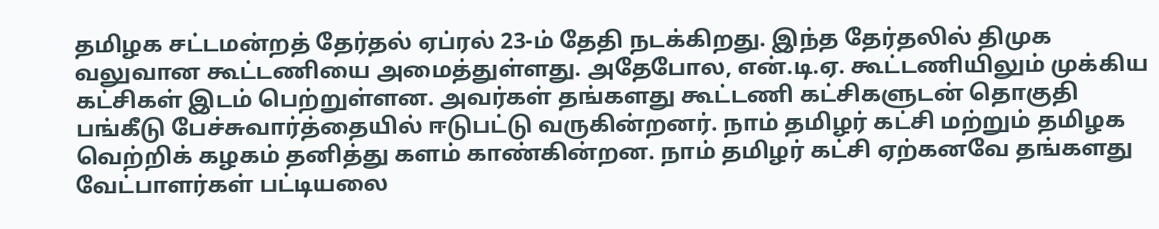தமிழக சட்டமன்றத் தேர்தல் ஏப்ரல் 23-ம் தேதி நடக்கிறது. இந்த தேர்தலில் திமுக வலுவான கூட்டணியை அமைத்துள்ளது. அதேபோல, என்.டி.ஏ. கூட்டணியிலும் முக்கிய கட்சிகள் இடம் பெற்றுள்ளன. அவர்கள் தங்களது கூட்டணி கட்சிகளுடன் தொகுதி பங்கீடு பேச்சுவார்த்தையில் ஈடுபட்டு வருகின்றனர். நாம் தமிழர் கட்சி மற்றும் தமிழக வெற்றிக் கழகம் தனித்து களம் காண்கின்றன. நாம் தமிழர் கட்சி ஏற்கனவே தங்களது வேட்பாளர்கள் பட்டியலை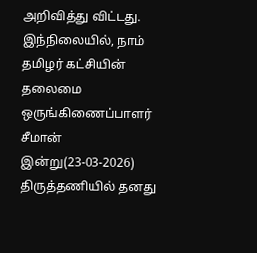அறிவித்து விட்டது. இந்நிலையில், நாம் தமிழர் கட்சியின் தலைமை ஒருங்கிணைப்பாளர் சீமான் இன்று(23-03-2026) திருத்தணியில் தனது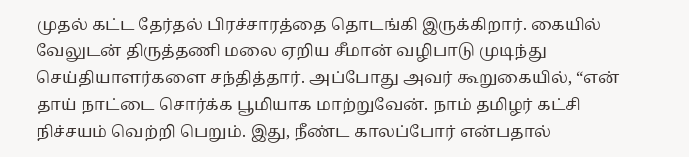முதல் கட்ட தேர்தல் பிரச்சாரத்தை தொடங்கி இருக்கிறார். கையில் வேலுடன் திருத்தணி மலை ஏறிய சீமான் வழிபாடு முடிந்து செய்தியாளர்களை சந்தித்தார். அப்போது அவர் கூறுகையில், “என் தாய் நாட்டை சொர்க்க பூமியாக மாற்றுவேன். நாம் தமிழர் கட்சி நிச்சயம் வெற்றி பெறும். இது, நீண்ட காலப்போர் என்பதால்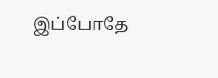இப்போதே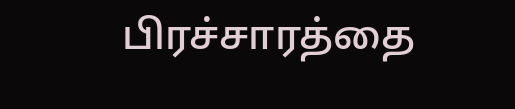பிரச்சாரத்தை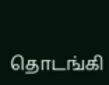தொடங்கி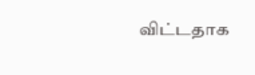விட்டதாக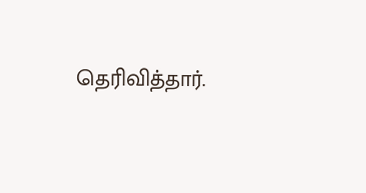தெரிவித்தார்.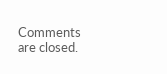Comments are closed.